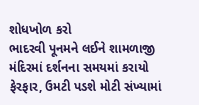શોધખોળ કરો
ભાદરવી પૂનમને લઈને શામળાજી મંદિરમાં દર્શનના સમયમાં કરાયો ફેરફાર, ઉમટી પડશે મોટી સંખ્યામાં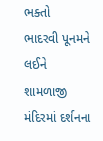ભક્તો
ભાદરવી પૂનમને લઈને શામળાજી મંદિરમાં દર્શનના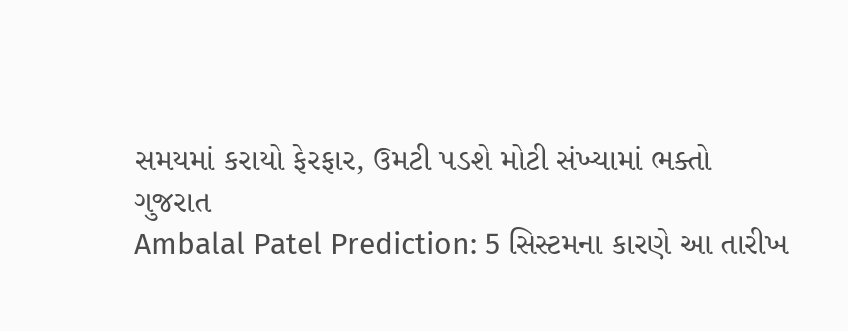સમયમાં કરાયો ફેરફાર, ઉમટી પડશે મોટી સંખ્યામાં ભક્તો
ગુજરાત
Ambalal Patel Prediction: 5 સિસ્ટમના કારણે આ તારીખ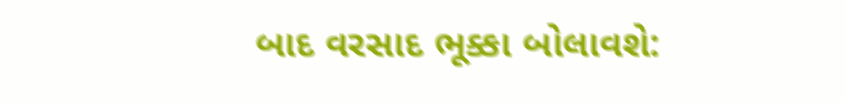બાદ વરસાદ ભૂક્કા બોલાવશે: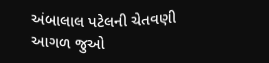અંબાલાલ પટેલની ચેતવણી
આગળ જુઓ